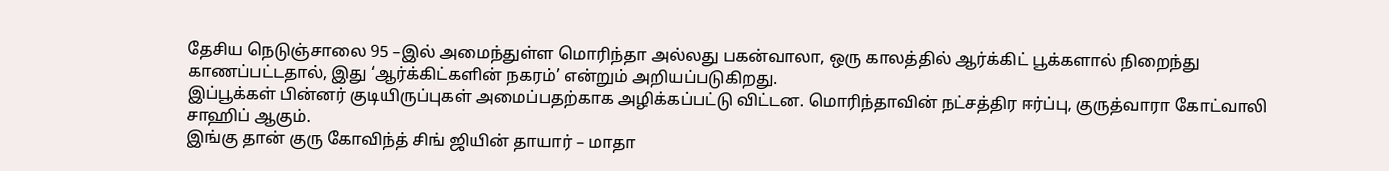தேசிய நெடுஞ்சாலை 95 –இல் அமைந்துள்ள மொரிந்தா அல்லது பகன்வாலா, ஒரு காலத்தில் ஆர்க்கிட் பூக்களால் நிறைந்து காணப்பட்டதால், இது ‘ஆர்க்கிட்களின் நகரம்’ என்றும் அறியப்படுகிறது.
இப்பூக்கள் பின்னர் குடியிருப்புகள் அமைப்பதற்காக அழிக்கப்பட்டு விட்டன. மொரிந்தாவின் நட்சத்திர ஈர்ப்பு, குருத்வாரா கோட்வாலி சாஹிப் ஆகும்.
இங்கு தான் குரு கோவிந்த் சிங் ஜியின் தாயார் – மாதா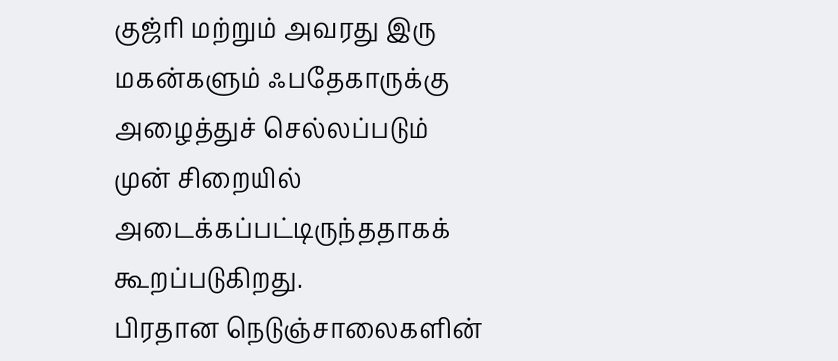குஜ்ரி மற்றும் அவரது இரு மகன்களும் ஃபதேகாருக்கு அழைத்துச் செல்லப்படும் முன் சிறையில் அடைக்கப்பட்டிருந்ததாகக் கூறப்படுகிறது.
பிரதான நெடுஞ்சாலைகளின்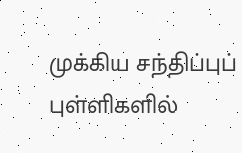முக்கிய சந்திப்புப் புள்ளிகளில்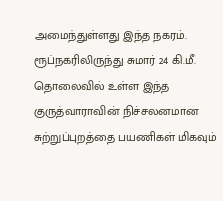அமைந்துள்ளது இந்த நகரம். ரூப்நகரிலிருந்து சுமார் 24 கி.மீ. தொலைவில் உள்ள இந்த குருத்வாராவின் நிச்சலனமான சுற்றுப்புறத்தை பயணிகள் மிகவும்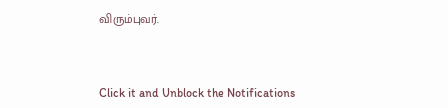விரும்புவர்.



Click it and Unblock the Notifications